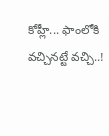కోహ్లీ... ఫాంలోకి వచ్చినట్టే వచ్చి..!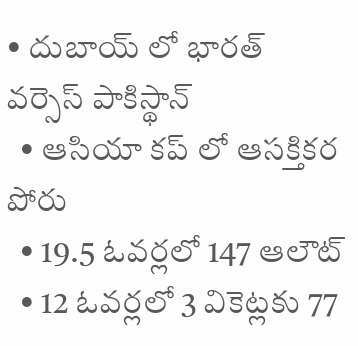• దుబాయ్ లో భారత్ వర్సెస్ పాకిస్థాన్
  • ఆసియా కప్ లో ఆసక్తికర పోరు
  • 19.5 ఓవర్లలో 147 ఆలౌట్
  • 12 ఓవర్లలో 3 వికెట్లకు 77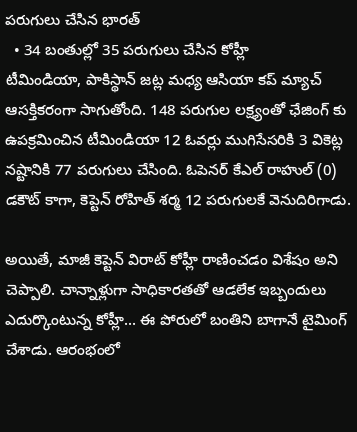పరుగులు చేసిన భారత్
  • 34 బంతుల్లో 35 పరుగులు చేసిన కోహ్లీ
టీమిండియా, పాకిస్థాన్ జట్ల మధ్య ఆసియా కప్ మ్యాచ్ ఆసక్తికరంగా సాగుతోంది. 148 పరుగుల లక్ష్యంతో ఛేజింగ్ కు ఉపక్రమించిన టీమిండియా 12 ఓవర్లు ముగిసేసరికి 3 వికెట్ల నష్టానికి 77 పరుగులు చేసింది. ఓపెనర్ కేఎల్ రాహుల్ (0) డకౌట్ కాగా, కెప్టెన్ రోహిత్ శర్మ 12 పరుగులకే వెనుదిరిగాడు.

అయితే, మాజీ కెప్టెన్ విరాట్ కోహ్లీ రాణించడం విశేషం అని చెప్పాలి. చాన్నాళ్లుగా సాధికారతతో ఆడలేక ఇబ్బందులు ఎదుర్కొంటున్న కోహ్లీ... ఈ పోరులో బంతిని బాగానే టైమింగ్ చేశాడు. ఆరంభంలో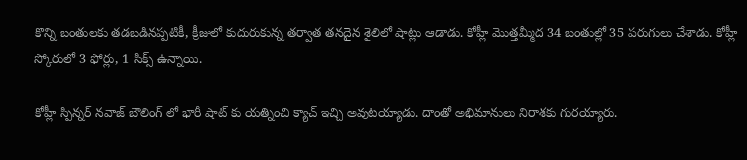కొన్ని బంతులకు తడబడినప్పటికీ, క్రీజులో కుదురుకున్న తర్వాత తనదైన శైలిలో షాట్లు ఆడాడు. కోహ్లీ మొత్తమ్మీద 34 బంతుల్లో 35 పరుగులు చేశాడు. కోహ్లీ స్కోరులో 3 ఫోర్లు, 1 సిక్స్ ఉన్నాయి.

కోహ్లీ స్పిన్నర్ నవాజ్ బౌలింగ్ లో భారీ షాట్ కు యత్నించి క్యాచ్ ఇచ్చి అవుటయ్యాడు. దాంతో అభిమానులు నిరాశకు గురయ్యారు.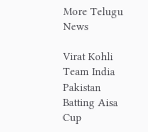More Telugu News

Virat Kohli Team India Pakistan Batting Aisa Cup